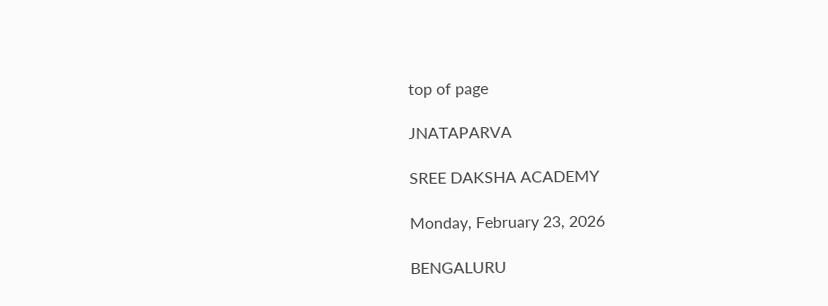top of page

JNATAPARVA

SREE DAKSHA ACADEMY

Monday, February 23, 2026

BENGALURU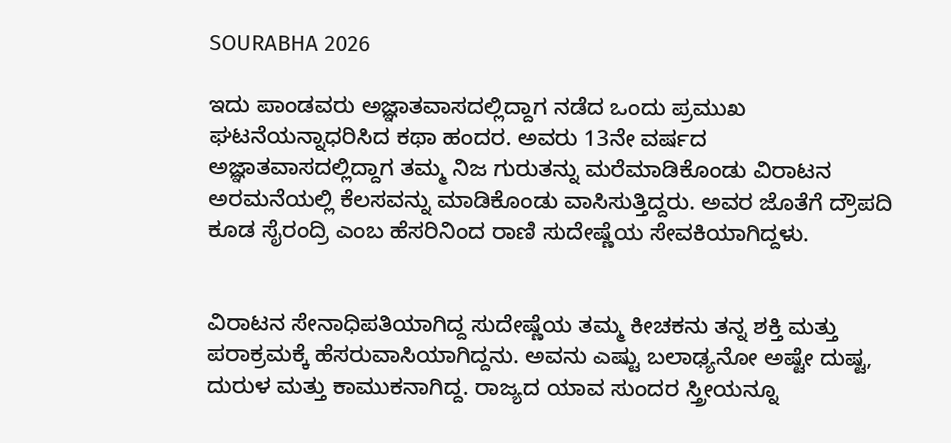SOURABHA 2026

ಇದು ಪಾಂಡವರು ಅಜ್ಞಾತವಾಸದಲ್ಲಿದ್ದಾಗ ನಡೆದ ಒಂದು ಪ್ರಮುಖ ಘಟನೆಯನ್ನಾಧರಿಸಿದ ಕಥಾ ಹಂದರ. ಅವರು 13ನೇ ವರ್ಷದ ಅಜ್ಞಾತವಾಸದಲ್ಲಿದ್ದಾಗ ತಮ್ಮ ನಿಜ ಗುರುತನ್ನು ಮರೆಮಾಡಿಕೊಂಡು ವಿರಾಟನ ಅರಮನೆಯಲ್ಲಿ ಕೆಲಸವನ್ನು ಮಾಡಿಕೊಂಡು ವಾಸಿಸುತ್ತಿದ್ದರು. ಅವರ ಜೊತೆಗೆ ದ್ರೌಪದಿ ಕೂಡ ಸೈರಂದ್ರಿ ಎಂಬ ಹೆಸರಿನಿಂದ ರಾಣಿ ಸುದೇಷ್ಣೆಯ ಸೇವಕಿಯಾಗಿದ್ದಳು.


ವಿರಾಟನ ಸೇನಾಧಿಪತಿಯಾಗಿದ್ದ ಸುದೇಷ್ಣೆಯ ತಮ್ಮ ಕೀಚಕನು ತನ್ನ ಶಕ್ತಿ ಮತ್ತು ಪರಾಕ್ರಮಕ್ಕೆ ಹೆಸರುವಾಸಿಯಾಗಿದ್ದನು. ಅವನು ಎಷ್ಟು ಬಲಾಢ್ಯನೋ ಅಷ್ಟೇ ದುಷ್ಟ, ದುರುಳ ಮತ್ತು ಕಾಮುಕನಾಗಿದ್ದ. ರಾಜ್ಯದ ಯಾವ ಸುಂದರ ಸ್ತ್ರೀಯನ್ನೂ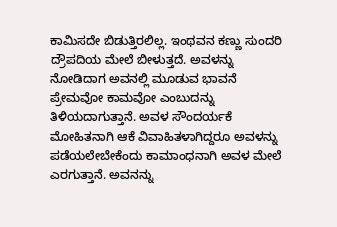ಕಾಮಿಸದೇ ಬಿಡುತ್ತಿರಲಿಲ್ಲ. ಇಂಥವನ ಕಣ್ಣು ಸುಂದರಿ ದ್ರೌಪದಿಯ ಮೇಲೆ ಬೀಳುತ್ತದೆ. ಅವಳನ್ನು ನೋಡಿದಾಗ ಅವನಲ್ಲಿ ಮೂಡುವ ಭಾವನೆ ಪ್ರೇಮವೋ ಕಾಮವೋ ಎಂಬುದನ್ನು ತಿಳಿಯದಾಗುತ್ತಾನೆ. ಅವಳ ಸೌಂದರ್ಯಕೆ ಮೋಹಿತನಾಗಿ ಆಕೆ ವಿವಾಹಿತಳಾಗಿದ್ದರೂ ಅವಳನ್ನು ಪಡೆಯಲೇಬೇಕೆಂದು ಕಾಮಾಂಧನಾಗಿ ಅವಳ ಮೇಲೆ ಎರಗುತ್ತಾನೆ. ಅವನನ್ನು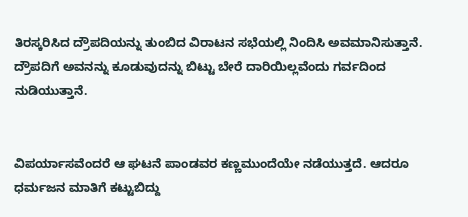ತಿರಸ್ಕರಿಸಿದ ದ್ರೌಪದಿಯನ್ನು ತುಂಬಿದ ವಿರಾಟನ ಸಭೆಯಲ್ಲಿ ನಿಂದಿಸಿ ಅವಮಾನಿಸುತ್ತಾನೆ. ದ್ರೌಪದಿಗೆ ಅವನನ್ನು ಕೂಡುವುದನ್ನು ಬಿಟ್ಟು ಬೇರೆ ದಾರಿಯಿಲ್ಲವೆಂದು ಗರ್ವದಿಂದ ನುಡಿಯುತ್ತಾನೆ.


ವಿಪರ್ಯಾಸವೆಂದರೆ ಆ ಘಟನೆ ಪಾಂಡವರ ಕಣ್ಣಮುಂದೆಯೇ ನಡೆಯುತ್ತದೆ. ಆದರೂ ಧರ್ಮಜನ ಮಾತಿಗೆ ಕಟ್ಟುಬಿದ್ದು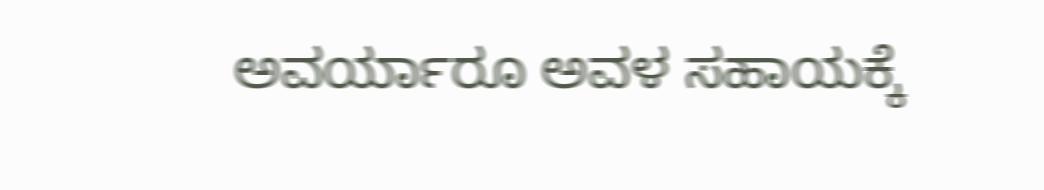ಅವರ್ಯಾರೂ ಅವಳ ಸಹಾಯಕ್ಕೆ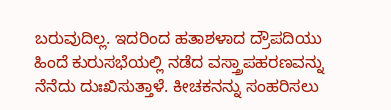ಬರುವುದಿಲ್ಲ. ಇದರಿಂದ ಹತಾಶಳಾದ ದ್ರೌಪದಿಯು ಹಿಂದೆ ಕುರುಸಭೆಯಲ್ಲಿ ನಡೆದ ವಸ್ತ್ರಾಪಹರಣವನ್ನು ನೆನೆದು ದುಃಖಿಸುತ್ತಾಳೆ. ಕೀಚಕನನ್ನು ಸಂಹರಿಸಲು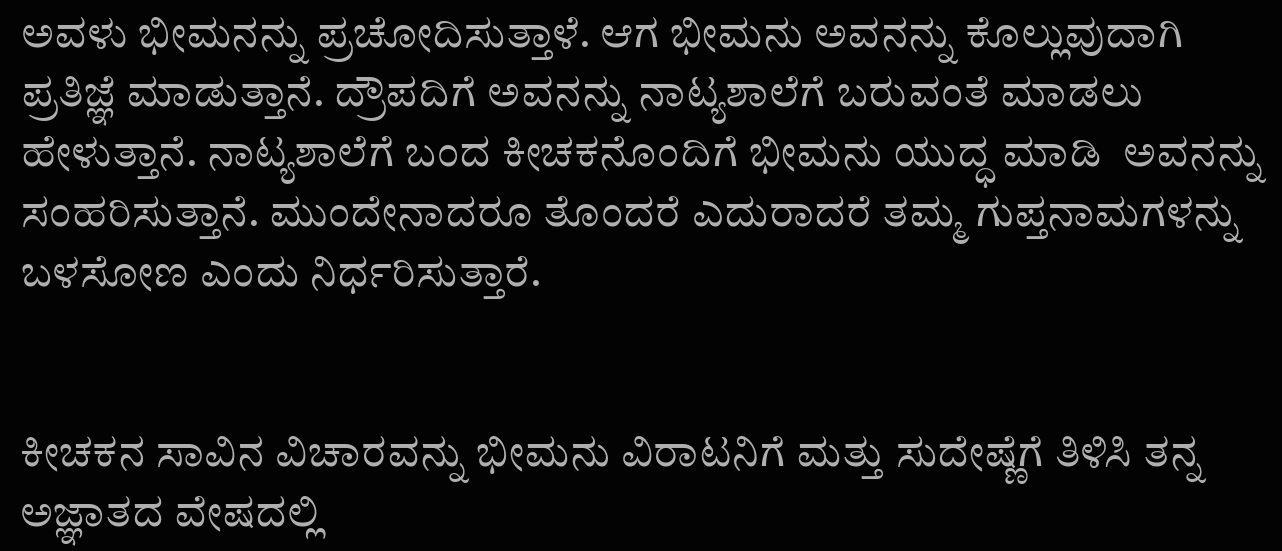ಅವಳು ಭೀಮನನ್ನು ಪ್ರಚೋದಿಸುತ್ತಾಳೆ. ಆಗ ಭೀಮನು ಅವನನ್ನು ಕೊಲ್ಲುವುದಾಗಿ ಪ್ರತಿಜ್ಞೆ ಮಾಡುತ್ತಾನೆ. ದ್ರೌಪದಿಗೆ ಅವನನ್ನು ನಾಟ್ಯಶಾಲೆಗೆ ಬರುವಂತೆ ಮಾಡಲು ಹೇಳುತ್ತಾನೆ. ನಾಟ್ಯಶಾಲೆಗೆ ಬಂದ ಕೀಚಕನೊಂದಿಗೆ ಭೀಮನು ಯುದ್ಧ ಮಾಡಿ  ಅವನನ್ನು ಸಂಹರಿಸುತ್ತಾನೆ. ಮುಂದೇನಾದರೂ ತೊಂದರೆ ಎದುರಾದರೆ ತಮ್ಮ ಗುಪ್ತನಾಮಗಳನ್ನು ಬಳಸೋಣ ಎಂದು ನಿರ್ಧರಿಸುತ್ತಾರೆ.


ಕೀಚಕನ ಸಾವಿನ ವಿಚಾರವನ್ನು ಭೀಮನು ವಿರಾಟನಿಗೆ ಮತ್ತು ಸುದೇಷ್ಣೆಗೆ ತಿಳಿಸಿ ತನ್ನ ಅಜ್ಞಾತದ ವೇಷದಲ್ಲಿ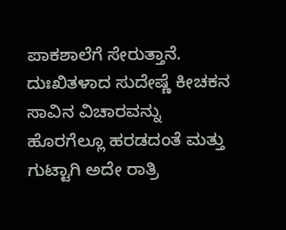ಪಾಕಶಾಲೆಗೆ ಸೇರುತ್ತಾನೆ. ದುಃಖಿತಳಾದ ಸುದೇಷ್ಣೆ ಕೀಚಕನ ಸಾವಿನ ವಿಚಾರವನ್ನು ಹೊರಗೆಲ್ಲೂ ಹರಡದಂತೆ ಮತ್ತು ಗುಟ್ಟಾಗಿ ಅದೇ ರಾತ್ರಿ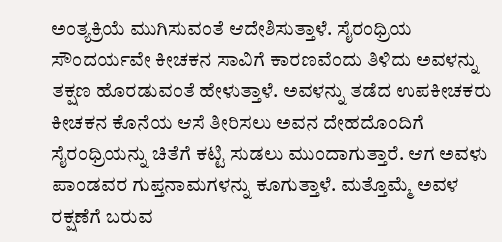ಅಂತ್ಯಕ್ರಿಯೆ ಮುಗಿಸುವಂತೆ ಆದೇಶಿಸುತ್ತಾಳೆ. ಸೈರಂಧ್ರಿಯ ಸೌಂದರ್ಯವೇ ಕೀಚಕನ ಸಾವಿಗೆ ಕಾರಣವೆಂದು ತಿಳಿದು ಅವಳನ್ನು ತಕ್ಷಣ ಹೊರಡುವಂತೆ ಹೇಳುತ್ತಾಳೆ. ಅವಳನ್ನು ತಡೆದ ಉಪಕೀಚಕರು ಕೀಚಕನ ಕೊನೆಯ ಆಸೆ ತೀರಿಸಲು ಅವನ ದೇಹದೊಂದಿಗೆ ಸೈರಂಧ್ರಿಯನ್ನು ಚಿತೆಗೆ ಕಟ್ಟಿ ಸುಡಲು ಮುಂದಾಗುತ್ತಾರೆ. ಆಗ ಅವಳು ಪಾಂಡವರ ಗುಪ್ತನಾಮಗಳನ್ನು ಕೂಗುತ್ತಾಳೆ. ಮತ್ತೊಮ್ಮೆ ಅವಳ ರಕ್ಷಣೆಗೆ ಬರುವ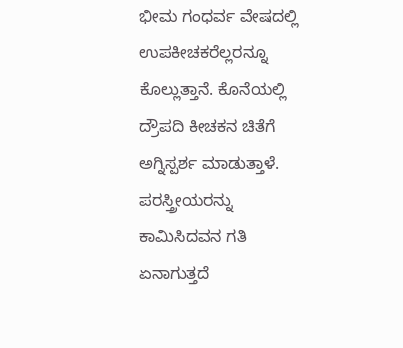ಭೀಮ ಗಂಧರ್ವ ವೇಷದಲ್ಲಿ ಉಪಕೀಚಕರೆಲ್ಲರನ್ನೂ ಕೊಲ್ಲುತ್ತಾನೆ. ಕೊನೆಯಲ್ಲಿ ದ್ರೌಪದಿ ಕೀಚಕನ ಚಿತೆಗೆ ಅಗ್ನಿಸ್ಪರ್ಶ ಮಾಡುತ್ತಾಳೆ. ಪರಸ್ತ್ರೀಯರನ್ನು ಕಾಮಿಸಿದವನ ಗತಿ ಏನಾಗುತ್ತದೆ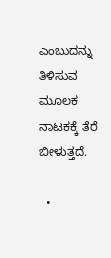ಎಂಬುದನ್ನು ತಿಳಿಸುವ ಮೂಲಕ ನಾಟಕಕ್ಕೆ ತೆರೆ ಬೀಳುತ್ತದೆ.

  •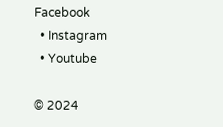Facebook
  • Instagram
  • Youtube

© 2024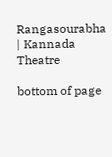Rangasourabha | Kannada Theatre

bottom of page